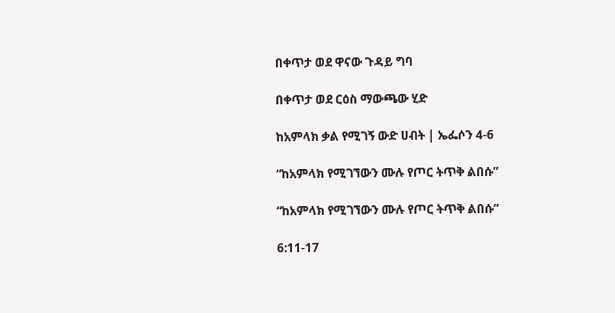በቀጥታ ወደ ዋናው ጉዳይ ግባ

በቀጥታ ወደ ርዕስ ማውጫው ሂድ

ከአምላክ ቃል የሚገኝ ውድ ሀብት | ኤፌሶን 4-6

“ከአምላክ የሚገኘውን ሙሉ የጦር ትጥቅ ልበሱ”

“ከአምላክ የሚገኘውን ሙሉ የጦር ትጥቅ ልበሱ”

6:11-17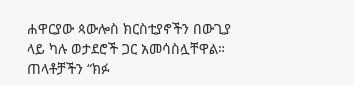ሐዋርያው ጳውሎስ ክርስቲያኖችን በውጊያ ላይ ካሉ ወታደሮች ጋር አመሳስሏቸዋል። ጠላቶቻችን “ክፉ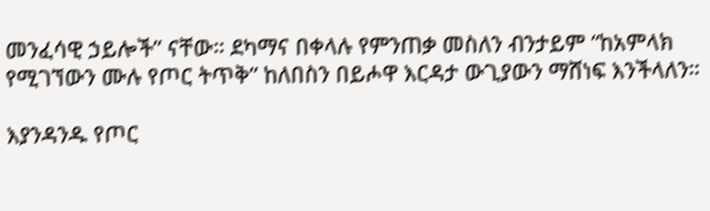መንፈሳዊ ኃይሎች” ናቸው። ደካማና በቀላሉ የምንጠቃ መስለን ብንታይም “ከአምላክ የሚገኘውን ሙሉ የጦር ትጥቅ” ከለበስን በይሖዋ እርዳታ ውጊያውን ማሸነፍ እንችላለን።

እያንዳንዱ የጦር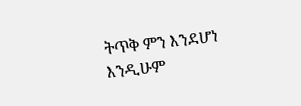ትጥቅ ምን እንደሆነ እንዲሁም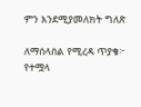ምን እንደሚያመለክት ግለጽ

ለማሰላሰል የሚረዳ ጥያቄ፦ የተሟላ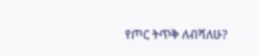የጦር ትጥቅ ለብሻለሁ?